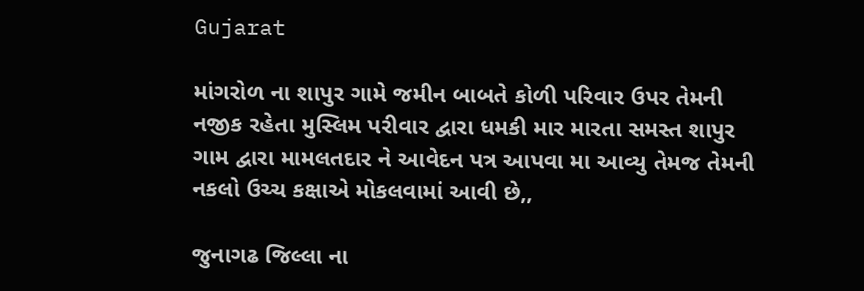Gujarat

માંગરોળ ના શાપુર ગામે જમીન બાબતે કોળી પરિવાર ઉપર તેમની નજીક રહેતા મુસ્લિમ પરીવાર દ્વારા ધમકી માર મારતા સમસ્ત શાપુર ગામ દ્વારા મામલતદાર ને આવેદન પત્ર આપવા મા આવ્યુ તેમજ તેમની નકલો ઉચ્ચ કક્ષાએ મોકલવામાં આવી છે,,

જુનાગઢ જિલ્લા ના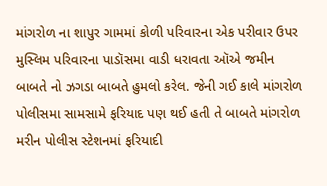માંગરોળ ના શાપુર ગામમાં કોળી પરિવારના એક પરીવાર ઉપર મુસ્લિમ પરિવારના પાડૉસમા વાડી ધરાવતા ઑએ જમીન બાબતે નો ઝગડા બાબતે હુમલો કરેલ. જેની ગઈ કાલે માંગરોળ પોલીસમા સામસામે ફરિયાદ પણ થઈ હતી તે બાબતે માંગરોળ મરીન પોલીસ સ્ટેશનમાં ફરિયાદી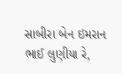સાબીરા બેન ઇમરાન ભાઈ લુણીયા રે,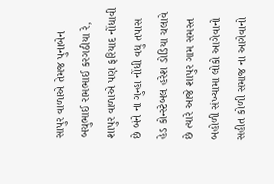સાપુર વાળાએ તેમજ પુનાબેન બચુભાઈ રામભાઈ કરગઠીયા રે, શાપુર વાળાએ પણ ફરિયાદ નોંધાવી છે બંને ના ગુન્હા નોંધી વધુ તપાસ હેડ કોન્સ્ટેબલ હરેશ ડોડિયા ચલાવે છે ત્યારે આજે શાપુર ગામ સમસ્ત બહોળી સંખ્યામા લોકો આગેવાનો સહીત કોળી સમાજ ના આગેવાનો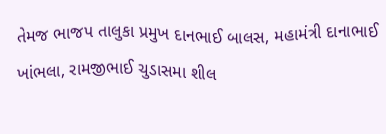તેમજ ભાજપ તાલુકા પ્રમુખ દાનભાઈ બાલસ, મહામંત્રી દાનાભાઈ ખાંભલા, રામજીભાઈ ચુડાસમા શીલ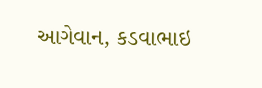આગેવાન, કડવાભાઇ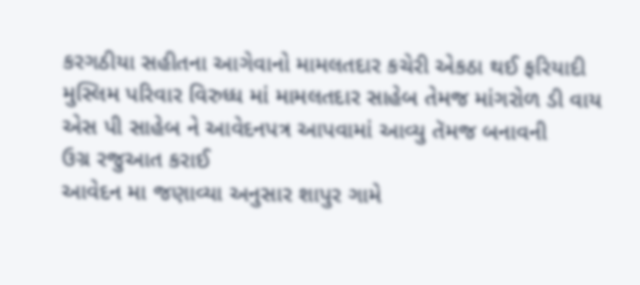કરગઠીયા સહીતના આગેવાનો મામલતદાર કચેરી એકઠા થઈ ફરિયાદી મુસ્લિમ પરિવાર વિરુધ્ધ માં મામલતદાર સાહેબ તેમજ માંગરોળ ડી વાય એસ પી સાહેબ ને આવેદનપત્ર આપવામાં આવ્યુ તૅમજ‌ બનાવની‌‍ ઉગ્ર ‌રજુઆત કરાઈ
આવેદન મા જણાવ્યા અનુસાર શાપુર ગામે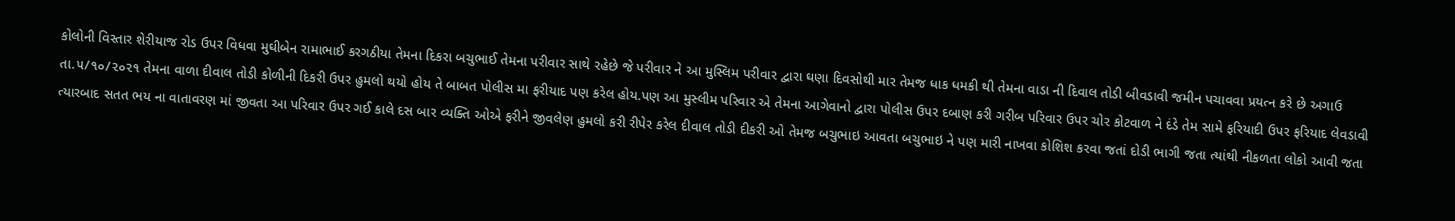કોલોની વિસ્તાર શેરીયાજ રોડ ઉપર વિધવા મુઘીબેન રામાભાઈ કરગઠીયા તેમના દિકરા બચુભાઈ તેમના પરીવાર સાથે રહેછે જે પરીવાર ને આ મુસ્લિમ પરીવાર દ્વારા ઘણા દિવસોથી માર તેમજ ધાક ધમકી થી તેમના વાડા ની દિવાલ તોડી બીવડાવી જમીન પચાવવા પ્રયત્ન કરે છે અગાઉ તા.૫/૧૦/૨૦૨૧ તેમના વાળા દીવાલ તોડી કોળીની દિકરી ઉપર હુમલો થયો હોય તે બાબત પોલીસ મા ફરીયાદ પણ કરેલ હોય.પણ આ મુસ્લીમ પરિવાર એ તેમના આગેવાનો દ્વારા પોલીસ ઉપર દબાણ કરી ગરીબ પરિવાર ઉપર ચોર કોટવાળ ને દંડે તેમ સામે ફરિયાદી ઉપર ફરિયાદ લેવડાવી ત્યારબાદ સતત ભય ના વાતાવરણ માં જીવતા આ પરિવાર ઉપર ગઈ કાલે દસ બાર વ્યક્તિ ઓએ ફરીને જીવલેણ હુમલો કરી રીપેર કરેલ દીવાલ તોડી દીકરી ઓ તેમજ બચુભાઇ આવતા બચુભાઇ ને પણ મારી નાખવા કોશિશ કરવા જતાં દોડી ભાગી જતા ત્યાંથી નીકળતા લોકો આવી જતા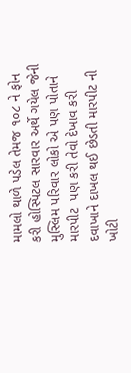મામલો થાળે પડેલ તેમજ ૧૦૮ ને ફોન કરી હોસ્પિટલ સારવાર અર્થે ગયેલ જેની મુસ્લિમ પરિવાર લોકો એ પણ પોતાને મારપીટ  પણ કરી તેવો દેખાવ કરી દવાખાને દાખલ થઈ છેડતી મારપીટ ની ખોટી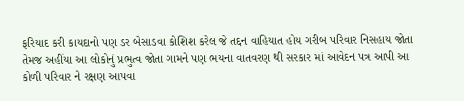ફરિયાદ કરી કાયદાનો પણ ડર બેસાડવા કોશિશ કરેલ જે તદ્દન વાહિયાત હોય ગરીબ પરિવાર નિસહાય જોતા તેમજ અહીંયા આ લોકોનું પ્રભુત્વ જોતા ગામને પણ ભયના વાતવરણ થી સરકાર માં આવેદન પત્ર આપી આ કોળી પરિવાર ને રક્ષણ આપવા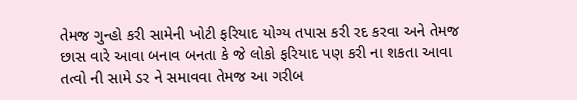તેમજ ગુન્હો કરી સામેની ખોટી ફરિયાદ યોગ્ય તપાસ કરી રદ કરવા અને તેમજ છાસ વારે આવા બનાવ બનતા કે જે લોકો ફરિયાદ પણ કરી ના શકતા આવા તત્વો ની સામે ડર ને સમાવવા તેમજ આ ગરીબ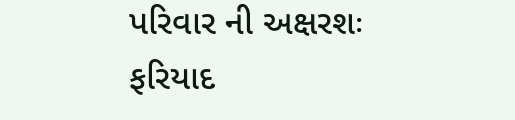પરિવાર ની અક્ષરશઃ ફરિયાદ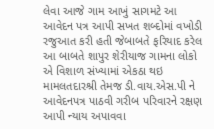લેવા આજે ગામ આખું સાગમટે આ આવેદન પત્ર આપી સખત શબ્દોમાં વખોડી રજુઆત કરી હતી જેબાબતે ફરિયાદ કરેલ આ બાબતે શાપુર શેરીયાજ ગામના લોકો એ વિશાળ સંખ્યામાં એકઠા થઇ મામલતદારશ્રી તેમજ ડી.વાય.એસ.પી ને આવેદનપત્ર પાઠવી ગરીબ પરિવારને રક્ષણ આપી ન્યાય અપાવવા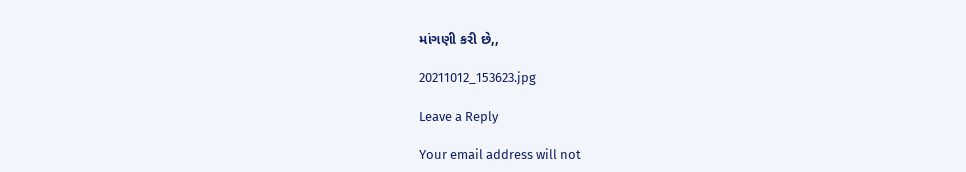માંગણી કરી છે,,

20211012_153623.jpg

Leave a Reply

Your email address will not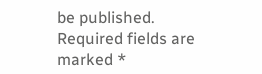be published. Required fields are marked *